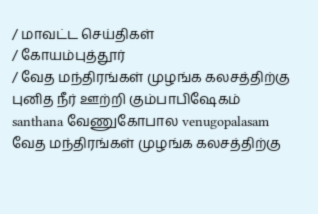/ மாவட்ட செய்திகள்
/ கோயம்புத்தூர்
/ வேத மந்திரங்கள் முழங்க கலசத்திற்கு புனித நீர் ஊற்றி கும்பாபிஷேகம் santhana வேணுகோபால venugopalasam
வேத மந்திரங்கள் முழங்க கலசத்திற்கு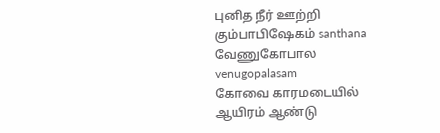புனித நீர் ஊற்றி கும்பாபிஷேகம் santhana வேணுகோபால venugopalasam
கோவை காரமடையில் ஆயிரம் ஆண்டு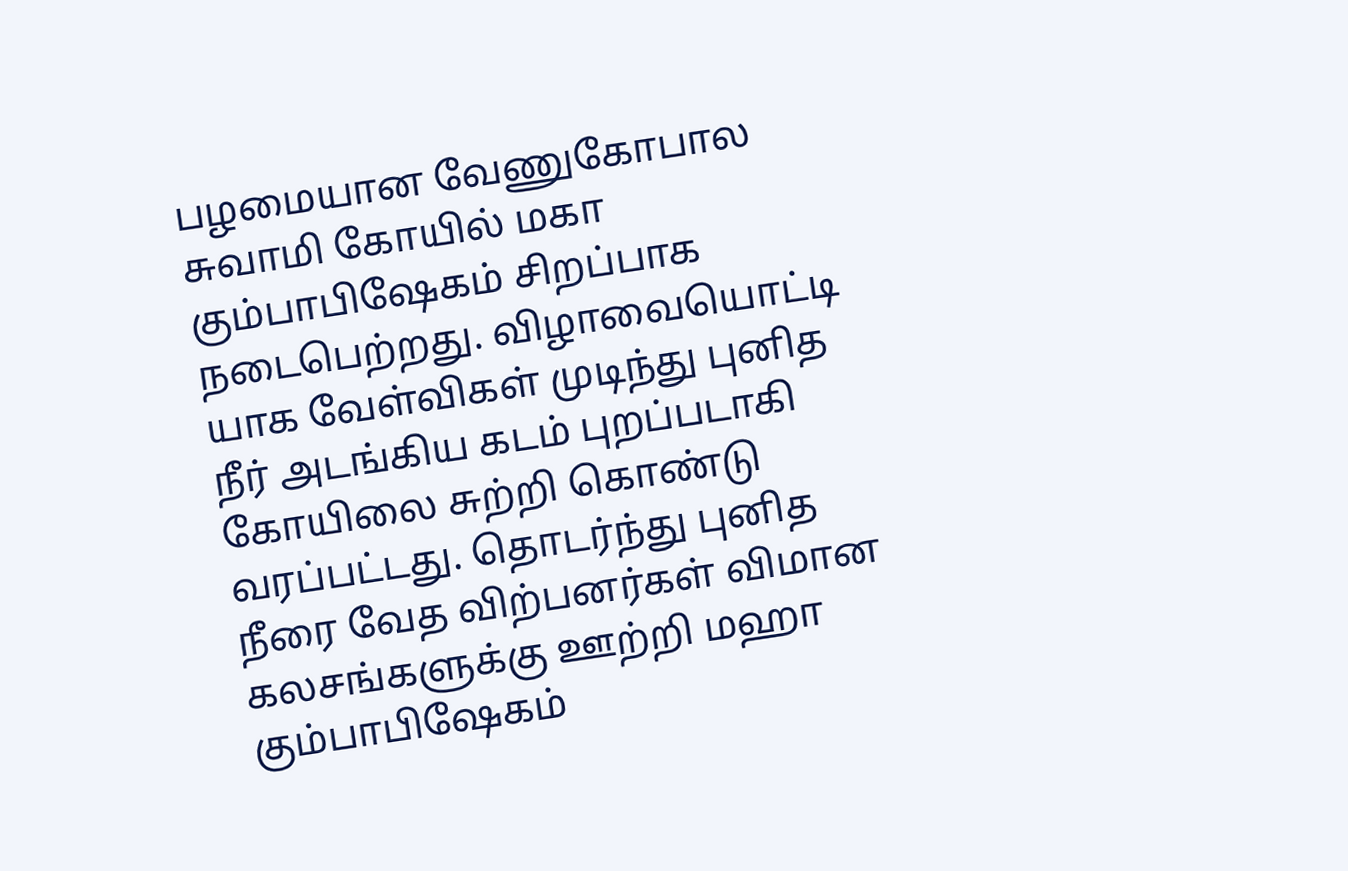பழமையான வேணுகோபால சுவாமி கோயில் மகா கும்பாபிஷேகம் சிறப்பாக நடைபெற்றது. விழாவையொட்டி யாக வேள்விகள் முடிந்து புனித நீர் அடங்கிய கடம் புறப்படாகி கோயிலை சுற்றி கொண்டு வரப்பட்டது. தொடர்ந்து புனித நீரை வேத விற்பனர்கள் விமான கலசங்களுக்கு ஊற்றி மஹா கும்பாபிஷேகம்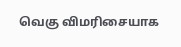வெகு விமரிசையாக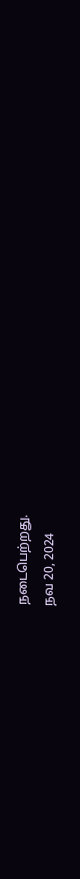நடைபெற்றது.
நவ 20, 2024